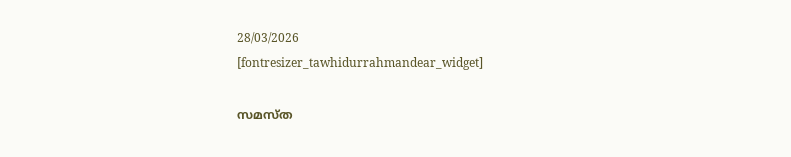28/03/2026
[fontresizer_tawhidurrahmandear_widget]

സമസ്ത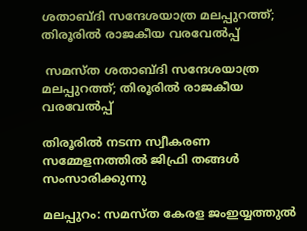ശതാബ്ദി സന്ദേശയാത്ര മലപ്പുറത്ത്; തിരൂരില്‍ രാജകീയ വരവേല്‍പ്പ്

 സമസ്ത ശതാബ്ദി സന്ദേശയാത്ര മലപ്പുറത്ത്; തിരൂരില്‍ രാജകീയ വരവേല്‍പ്പ്

തിരൂരില്‍ നടന്ന സ്വീകരണ സമ്മേളനത്തില്‍ ജിഫ്രി തങ്ങള്‍ സംസാരിക്കുന്നു

മലപ്പുറം: സമസ്ത കേരള ജംഇയ്യത്തുല്‍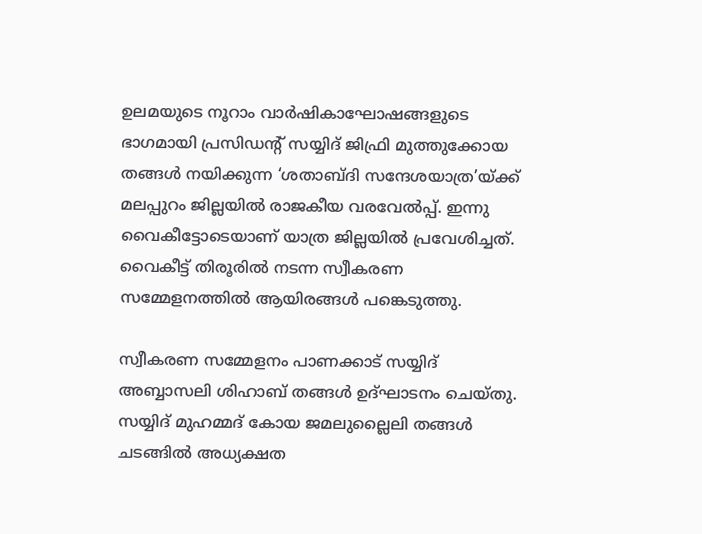ഉലമയുടെ നൂറാം വാര്‍ഷികാഘോഷങ്ങളുടെ ഭാഗമായി പ്രസിഡന്റ് സയ്യിദ് ജിഫ്രി മുത്തുക്കോയ തങ്ങള്‍ നയിക്കുന്ന ‘ശതാബ്ദി സന്ദേശയാത്ര’യ്ക്ക് മലപ്പുറം ജില്ലയില്‍ രാജകീയ വരവേല്‍പ്പ്. ഇന്നു വൈകീട്ടോടെയാണ് യാത്ര ജില്ലയില്‍ പ്രവേശിച്ചത്. വൈകീട്ട് തിരൂരില്‍ നടന്ന സ്വീകരണ സമ്മേളനത്തില്‍ ആയിരങ്ങള്‍ പങ്കെടുത്തു.

സ്വീകരണ സമ്മേളനം പാണക്കാട് സയ്യിദ് അബ്ബാസലി ശിഹാബ് തങ്ങള്‍ ഉദ്ഘാടനം ചെയ്തു. സയ്യിദ് മുഹമ്മദ് കോയ ജമലുല്ലൈലി തങ്ങള്‍ ചടങ്ങില്‍ അധ്യക്ഷത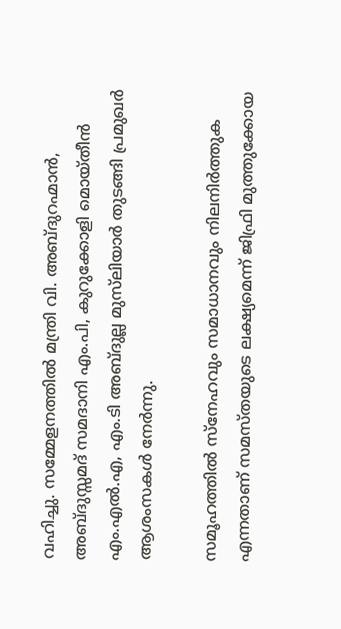വഹിച്ചു. സമ്മേളനത്തില്‍ മന്ത്രി വി. അബ്ദുറഹ്മാന്‍, അബ്ദുസ്സമദ് സമദാനി എം.പി, കുറുക്കോളി മൊയ്തീന്‍ എം.എല്‍.എ, എം.ടി അബ്ദുല്ല മുസ്‌ലിയാര്‍ തുടങ്ങി പ്രമുഖര്‍ ആശംസകള്‍ നേര്‍ന്നു.

സമൂഹത്തില്‍ സ്‌നേഹവും സമാധാനവും നിലനിര്‍ത്തുക എന്നതാണ് സമസ്തയുടെ ലക്ഷ്യമെന്ന് ജിഫ്രി മുത്തുക്കോയ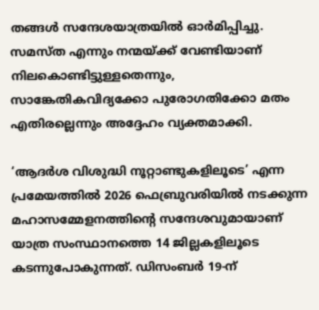തങ്ങള്‍ സന്ദേശയാത്രയില്‍ ഓര്‍മിപ്പിച്ചു. സമസ്ത എന്നും നന്മയ്ക്ക് വേണ്ടിയാണ് നിലകൊണ്ടിട്ടുള്ളതെന്നും, സാങ്കേതികവിദ്യക്കോ പുരോഗതിക്കോ മതം എതിരല്ലെന്നും അദ്ദേഹം വ്യക്തമാക്കി.

‘ആദര്‍ശ വിശുദ്ധി നൂറ്റാണ്ടുകളിലൂടെ’ എന്ന പ്രമേയത്തില്‍ 2026 ഫെബ്രുവരിയില്‍ നടക്കുന്ന മഹാസമ്മേളനത്തിന്റെ സന്ദേശവുമായാണ് യാത്ര സംസ്ഥാനത്തെ 14 ജില്ലകളിലൂടെ കടന്നുപോകുന്നത്. ഡിസംബര്‍ 19-ന്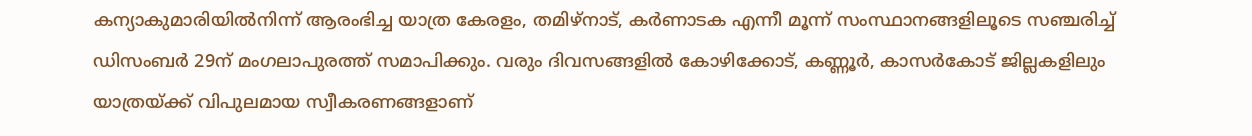കന്യാകുമാരിയില്‍നിന്ന് ആരംഭിച്ച യാത്ര കേരളം, തമിഴ്‌നാട്, കര്‍ണാടക എന്നീ മൂന്ന് സംസ്ഥാനങ്ങളിലൂടെ സഞ്ചരിച്ച് ഡിസംബര്‍ 29ന് മംഗലാപുരത്ത് സമാപിക്കും. വരും ദിവസങ്ങളില്‍ കോഴിക്കോട്, കണ്ണൂര്‍, കാസര്‍കോട് ജില്ലകളിലും യാത്രയ്ക്ക് വിപുലമായ സ്വീകരണങ്ങളാണ്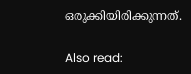ഒരുക്കിയിരിക്കുന്നത്.

Also read: